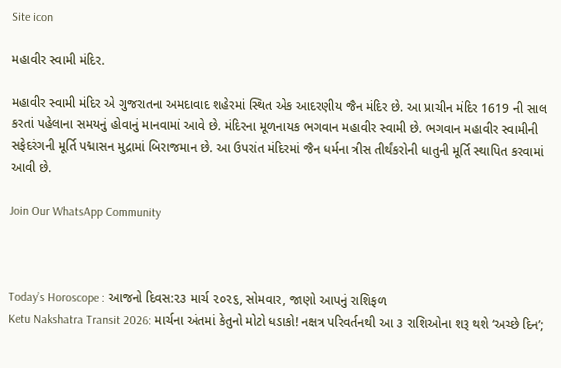Site icon

મહાવીર સ્વામી મંદિર.

મહાવીર સ્વામી મંદિર એ ગુજરાતના અમદાવાદ શહેરમાં સ્થિત એક આદરણીય જૈન મંદિર છે. આ પ્રાચીન મંદિર 1619 ની સાલ કરતાં પહેલાના સમયનું હોવાનું માનવામાં આવે છે. મંદિરના મૂળનાયક ભગવાન મહાવીર સ્વામી છે. ભગવાન મહાવીર સ્વામીની સફેદરંગની મૂર્તિ પદ્માસન મુદ્રામાં બિરાજમાન છે. આ ઉપરાંત મંદિરમાં જૈન ધર્મના ત્રીસ તીર્થંકરોની ધાતુની મૂર્તિ સ્થાપિત કરવામાં આવી છે.

Join Our WhatsApp Community



Today’s Horoscope : આજનો દિવસ:૨૩ માર્ચ ૨૦૨૬, સોમવાર, જાણો આપનું રાશિફળ
Ketu Nakshatra Transit 2026: માર્ચના અંતમાં કેતુનો મોટો ધડાકો! નક્ષત્ર પરિવર્તનથી આ ૩ રાશિઓના શરૂ થશે ‘અચ્છે દિન’;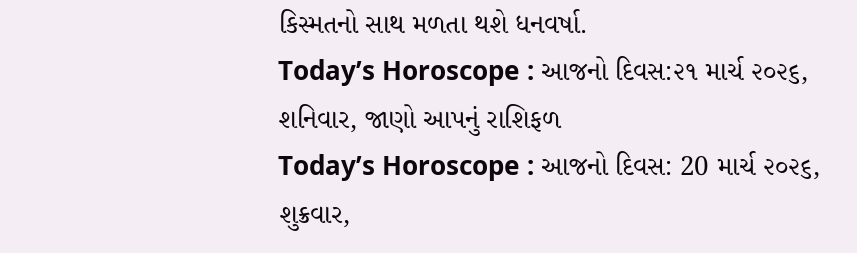કિસ્મતનો સાથ મળતા થશે ધનવર્ષા.
Today’s Horoscope : આજનો દિવસ:૨૧ માર્ચ ૨૦૨૬, શનિવાર, જાણો આપનું રાશિફળ
Today’s Horoscope : આજનો દિવસ: 20 માર્ચ ૨૦૨૬, શુક્રવાર,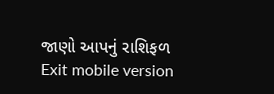જાણો આપનું રાશિફળ
Exit mobile version